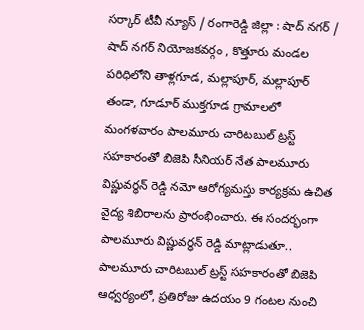సర్కార్ టీవీ న్యూస్ / రంగారెడ్డి జిల్లా : షాద్ నగర్ / షాద్ నగర్ నియోజకవర్గం , కొత్తూరు మండల పరిధిలోని తాళ్లగూడ, మల్లాపూర్, మల్లాపూర్ తండా, గూడూర్ ముక్తగూడ గ్రామాలలో మంగళవారం పాలమూరు చారిటబుల్ ట్రస్ట్ సహకారంతో బిజెపి సీనియర్ నేత పాలమూరు విష్ణువర్ధన్ రెడ్డి నమో ఆరోగ్యమస్తు కార్యక్రమ ఉచిత వైద్య శిబిరాలను ప్రారంభించారు. ఈ సందర్భంగా పాలమూరు విష్ణువర్ధన్ రెడ్డి మాట్లాడుతూ.. పాలమూరు చారిటబుల్ ట్రస్ట్ సహకారంతో బిజెపి ఆధ్వర్యంలో, ప్రతిరోజు ఉదయం 9 గంటల నుంచి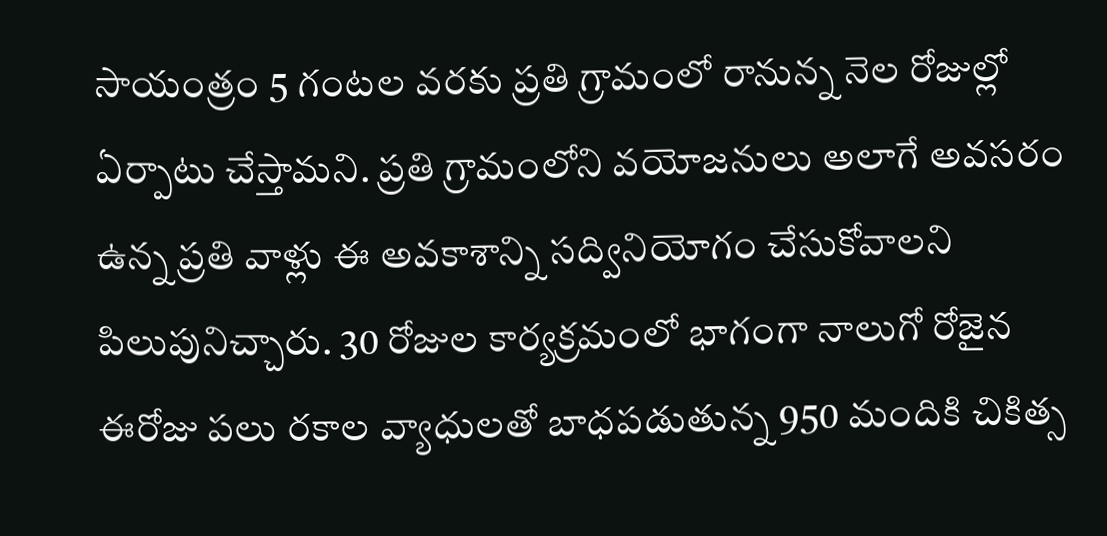సాయంత్రం 5 గంటల వరకు ప్రతి గ్రామంలో రానున్న నెల రోజుల్లో ఏర్పాటు చేస్తామని. ప్రతి గ్రామంలోని వయోజనులు అలాగే అవసరం ఉన్న ప్రతి వాళ్లు ఈ అవకాశాన్ని సద్వినియోగం చేసుకోవాలని పిలుపునిచ్చారు. 30 రోజుల కార్యక్రమంలో భాగంగా నాలుగో రోజైన ఈరోజు పలు రకాల వ్యాధులతో బాధపడుతున్న 950 మందికి చికిత్స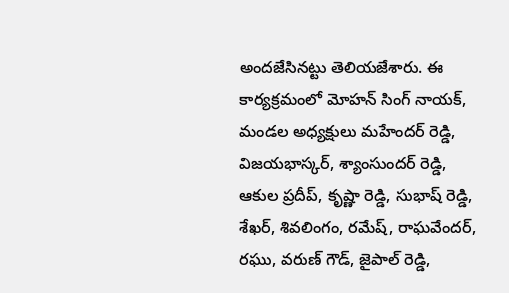అందజేసినట్టు తెలియజేశారు. ఈ కార్యక్రమంలో మోహన్ సింగ్ నాయక్, మండల అధ్యక్షులు మహేందర్ రెడ్డి, విజయభాస్కర్, శ్యాంసుందర్ రెడ్డి, ఆకుల ప్రదీప్, కృష్ణా రెడ్డి, సుభాష్ రెడ్డి, శేఖర్, శివలింగం, రమేష్, రాఘవేందర్, రఘు, వరుణ్ గౌడ్, జైపాల్ రెడ్డి,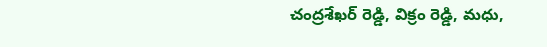చంద్రశేఖర్ రెడ్డి, విక్రం రెడ్డి, మధు,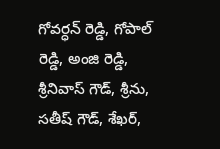గోవర్ధన్ రెడ్డి, గోపాల్ రెడ్డి, అంజి రెడ్డి, శ్రీనివాస్ గౌడ్, శ్రీను, సతీష్ గౌడ్, శేఖర్,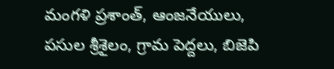మంగళి ప్రశాంత్, ఆంజనేయులు, పసుల శ్రీశైలం, గ్రామ పెద్దలు, బిజెపి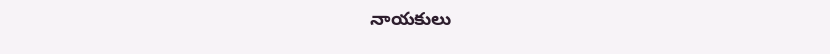నాయకులు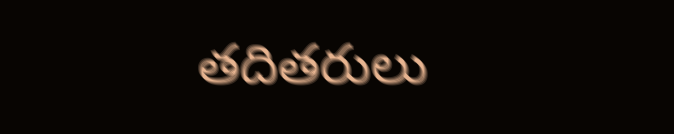తదితరులు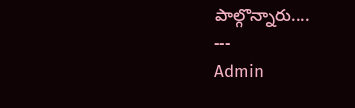పాల్గొన్నారు....
---
Admin